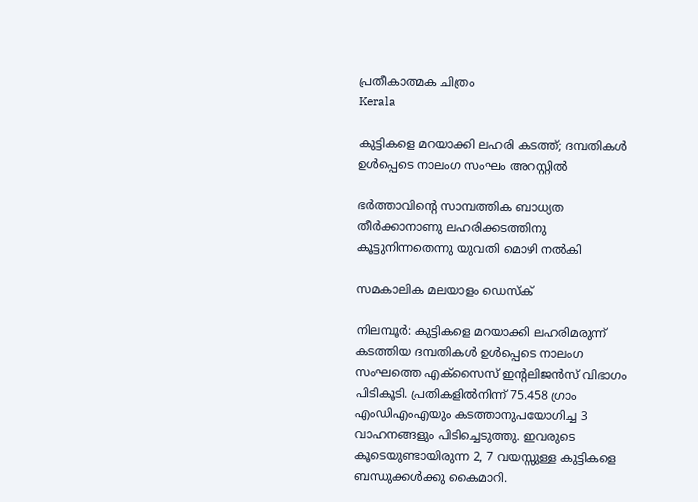പ്രതീകാത്മക ചിത്രം
Kerala

കുട്ടികളെ മറയാക്കി ലഹരി കടത്ത്; ദമ്പതികള്‍ ഉള്‍പ്പെടെ നാലംഗ സംഘം അറസ്റ്റില്‍

ഭര്‍ത്താവിന്റെ സാമ്പത്തിക ബാധ്യത തീര്‍ക്കാനാണു ലഹരിക്കടത്തിനു കൂട്ടുനിന്നതെന്നു യുവതി മൊഴി നല്‍കി

സമകാലിക മലയാളം ഡെസ്ക്

നിലമ്പൂര്‍: കുട്ടികളെ മറയാക്കി ലഹരിമരുന്ന് കടത്തിയ ദമ്പതികള്‍ ഉള്‍പ്പെടെ നാലംഗ സംഘത്തെ എക്‌സൈസ് ഇന്റലിജന്‍സ് വിഭാഗം പിടികൂടി. പ്രതികളില്‍നിന്ന് 75.458 ഗ്രാം എംഡിഎംഎയും കടത്താനുപയോഗിച്ച 3 വാഹനങ്ങളും പിടിച്ചെടുത്തു. ഇവരുടെ കൂടെയുണ്ടായിരുന്ന 2, 7 വയസ്സുള്ള കുട്ടികളെ ബന്ധുക്കള്‍ക്കു കൈമാറി.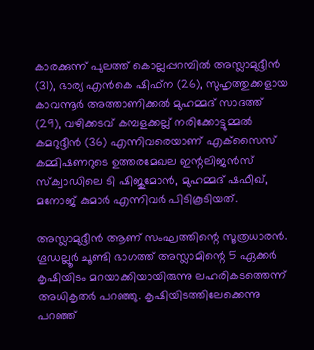കാരക്കുന്ന് പുലത്ത് കൊല്ലപ്പറമ്പില്‍ അസ്ലാമുദ്ദീന്‍ (31), ഭാര്യ എന്‍കെ ഷിഫ്‌ന (26), സുഹൃത്തുക്കളായ കാവന്നൂര്‍ അത്താണിക്കല്‍ മുഹമ്മദ് സാദത്ത് (29), വഴിക്കടവ് കമ്പളക്കല്ല് നരിക്കോട്ടുമ്മല്‍ കമറുദ്ദീന്‍ (36) എന്നിവരെയാണ് എക്‌സൈസ് കമ്മിഷണറുടെ ഉത്തരമേഖല ഇന്റലിജന്‍സ് സ്‌ക്വാഡിലെ ടി ഷിജുമോന്‍, മുഹമ്മദ് ഷഫീഖ്, മനോജ് കുമാര്‍ എന്നിവര്‍ പിടികൂടിയത്.

അസ്ലാമുദ്ദീന്‍ ആണ് സംഘത്തിന്റെ സൂത്രധാരന്‍. ഗൂഡല്ലൂര്‍ ചൂണ്ടി ഭാഗത്ത് അസ്ലാമിന്റെ 5 ഏക്കര്‍ കൃഷിയിടം മറയാക്കിയായിരുന്നു ലഹരികടത്തെന്ന് അധികൃതര്‍ പറഞ്ഞു. കൃഷിയിടത്തിലേക്കെന്നു പറഞ്ഞ്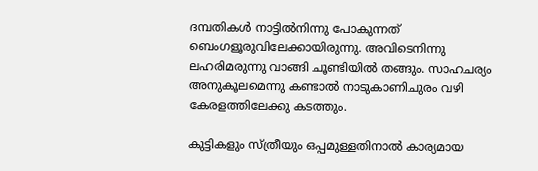ദമ്പതികള്‍ നാട്ടില്‍നിന്നു പോകുന്നത് ബെംഗളൂരുവിലേക്കായിരുന്നു. അവിടെനിന്നു ലഹരിമരുന്നു വാങ്ങി ചൂണ്ടിയില്‍ തങ്ങും. സാഹചര്യം അനുകൂലമെന്നു കണ്ടാല്‍ നാടുകാണിചുരം വഴി കേരളത്തിലേക്കു കടത്തും.

കുട്ടികളും സ്ത്രീയും ഒപ്പമുള്ളതിനാല്‍ കാര്യമായ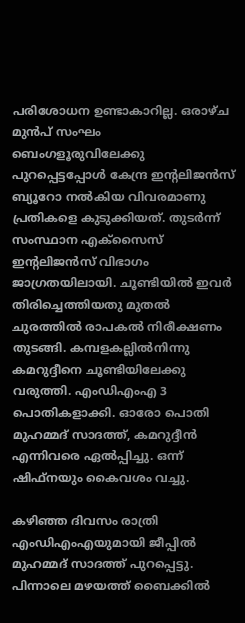പരിശോധന ഉണ്ടാകാറില്ല. ഒരാഴ്ച മുന്‍പ് സംഘം ബെംഗളൂരുവിലേക്കു പുറപ്പെട്ടപ്പോള്‍ കേന്ദ്ര ഇന്റലിജന്‍സ് ബ്യൂറോ നല്‍കിയ വിവരമാണു പ്രതികളെ കുടുക്കിയത്. തുടര്‍ന്ന് സംസ്ഥാന എക്‌സൈസ് ഇന്റലിജന്‍സ് വിഭാഗം ജാഗ്രതയിലായി. ചൂണ്ടിയില്‍ ഇവര്‍ തിരിച്ചെത്തിയതു മുതല്‍ ചുരത്തില്‍ രാപകല്‍ നിരീക്ഷണം തുടങ്ങി. കമ്പളകല്ലില്‍നിന്നു കമറുദ്ദീനെ ചൂണ്ടിയിലേക്കു വരുത്തി. എംഡിഎംഎ 3 പൊതികളാക്കി. ഓരോ പൊതി മുഹമ്മദ് സാദത്ത്, കമറുദ്ദീന്‍ എന്നിവരെ ഏല്‍പ്പിച്ചു. ഒന്ന് ഷിഫ്‌നയും കൈവശം വച്ചു.

കഴിഞ്ഞ ദിവസം രാത്രി എംഡിഎംഎയുമായി ജീപ്പില്‍ മുഹമ്മദ് സാദത്ത് പുറപ്പെട്ടു. പിന്നാലെ മഴയത്ത് ബൈക്കില്‍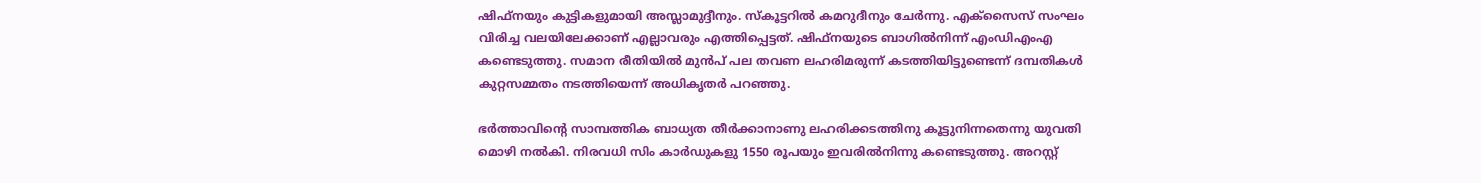ഷിഫ്‌നയും കുട്ടികളുമായി അസ്ലാമുദ്ദീനും. സ്‌കൂട്ടറില്‍ കമറുദീനും ചേര്‍ന്നു. എക്‌സൈസ് സംഘം വിരിച്ച വലയിലേക്കാണ് എല്ലാവരും എത്തിപ്പെട്ടത്. ഷിഫ്‌നയുടെ ബാഗില്‍നിന്ന് എംഡിഎംഎ കണ്ടെടുത്തു. സമാന രീതിയില്‍ മുന്‍പ് പല തവണ ലഹരിമരുന്ന് കടത്തിയിട്ടുണ്ടെന്ന് ദമ്പതികള്‍ കുറ്റസമ്മതം നടത്തിയെന്ന് അധികൃതര്‍ പറഞ്ഞു.

ഭര്‍ത്താവിന്റെ സാമ്പത്തിക ബാധ്യത തീര്‍ക്കാനാണു ലഹരിക്കടത്തിനു കൂട്ടുനിന്നതെന്നു യുവതി മൊഴി നല്‍കി. നിരവധി സിം കാര്‍ഡുകളു 1550 രൂപയും ഇവരില്‍നിന്നു കണ്ടെടുത്തു. അറസ്റ്റ്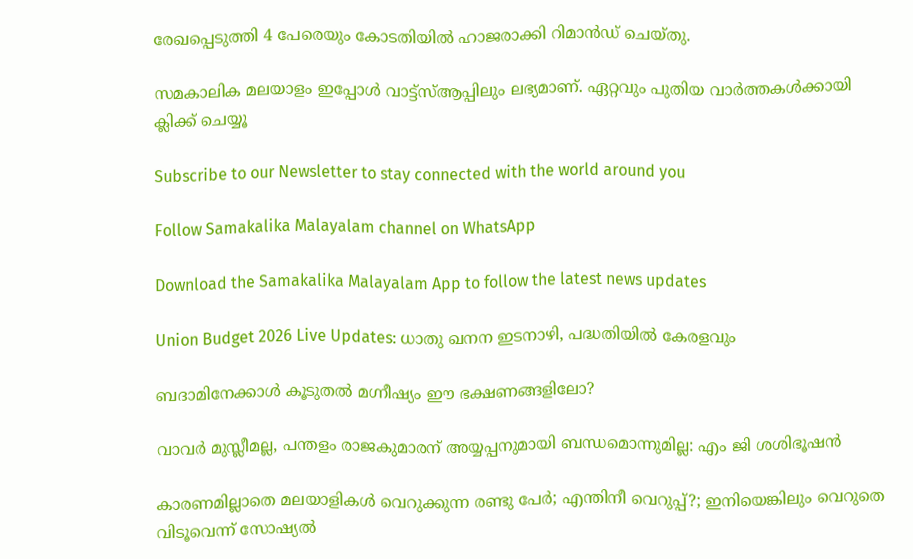രേഖപ്പെടുത്തി 4 പേരെയും കോടതിയില്‍ ഹാജരാക്കി റിമാന്‍ഡ് ചെയ്തു.

സമകാലിക മലയാളം ഇപ്പോള്‍ വാട്ട്‌സ്ആപ്പിലും ലഭ്യമാണ്. ഏറ്റവും പുതിയ വാര്‍ത്തകള്‍ക്കായി ക്ലിക്ക് ചെയ്യൂ

Subscribe to our Newsletter to stay connected with the world around you

Follow Samakalika Malayalam channel on WhatsApp

Download the Samakalika Malayalam App to follow the latest news updates

Union Budget 2026 Live Updates: ധാതു ഖനന ഇടനാഴി, പദ്ധതിയില്‍ കേരളവും

ബദാമിനേക്കാൾ കൂടുതൽ മഗ്നീഷ്യം ഈ ഭക്ഷണങ്ങളിലോ?

വാവര്‍ മുസ്ലീമല്ല, പന്തളം രാജകുമാരന് അയ്യപ്പനുമായി ബന്ധമൊന്നുമില്ല: എം ജി ശശിഭൂഷന്‍

കാരണമില്ലാതെ മലയാളികള്‍ വെറുക്കുന്ന രണ്ടു പേര്‍; എന്തിനീ വെറുപ്പ്?; ഇനിയെങ്കിലും വെറുതെ വിടൂവെന്ന് സോഷ്യല്‍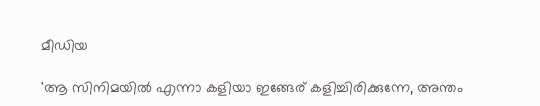മീഡിയ

'ആ സിനിമയിൽ എന്നാ കളിയാ ഇങ്ങേര് കളിച്ചിരിക്കുന്നേ, അന്തം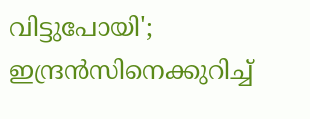വിട്ടുപോയി'; ഇന്ദ്രൻസിനെക്കുറിച്ച്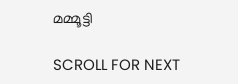മമ്മൂട്ടി

SCROLL FOR NEXT